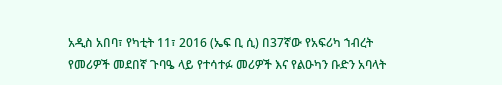አዲስ አበባ፣ የካቲት 11፣ 2016 (ኤፍ ቢ ሲ) በ37ኛው የአፍሪካ ኀብረት የመሪዎች መደበኛ ጉባዔ ላይ የተሳተፉ መሪዎች እና የልዑካን ቡድን አባላት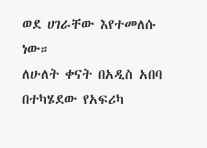ወደ ሀገራቸው እየተመለሱ ነው።
ለሁለት ቀናት በአዲስ አበባ በተካሄደው የአፍሪካ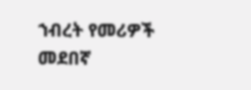ኀብረት የመሪዎች መደበኛ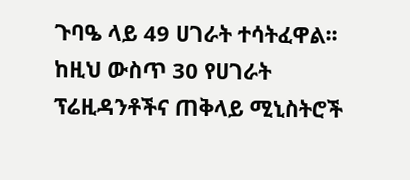ጉባዔ ላይ 49 ሀገራት ተሳትፈዋል፡፡
ከዚህ ውስጥ 30 የሀገራት ፕሬዚዳንቶችና ጠቅላይ ሚኒስትሮች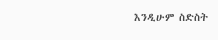እንዲሁም ስድስት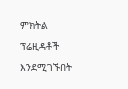ምክትል ፕሬዚዳቶች እንደሚገኙበት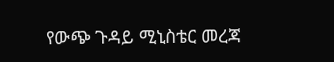የውጭ ጉዳይ ሚኒስቴር መረጃ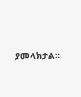ያመላክታል።